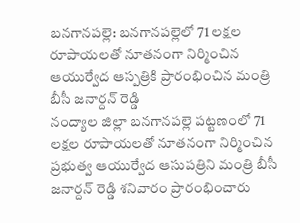బనగానపల్లె: బనగానపల్లెలో 71 లక్షల రూపాయలతో నూతనంగా నిర్మించిన ఆయుర్వేద ఆస్పత్రికి ప్రారంభించిన మంత్రి బీసీ జనార్దన్ రెడ్డి
నంద్యాల జిల్లా బనగానపల్లె పట్టణంలో 71 లక్షల రూపాయలతో నూతనంగా నిర్మించిన ప్రభుత్వ ఆయుర్వేద ఆసుపత్రిని మంత్రి బీసీ జనార్దన్ రెడ్డి శనివారం ప్రారంభించారు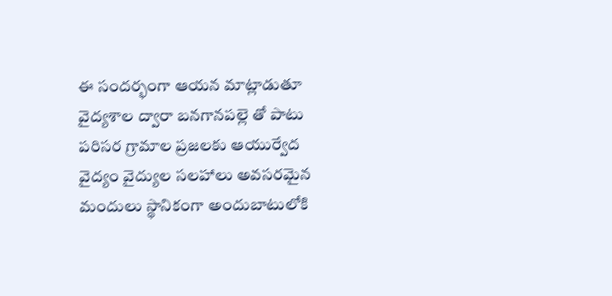ఈ సందర్భంగా ఆయన మాట్లాడుతూ వైద్యశాల ద్వారా బనగానపల్లె తో పాటు పరిసర గ్రామాల ప్రజలకు ఆయుర్వేద వైద్యం వైద్యుల సలహాలు అవసరమైన మందులు స్థానికంగా అందుబాటులోకి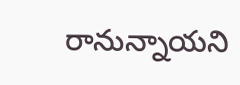రానున్నాయని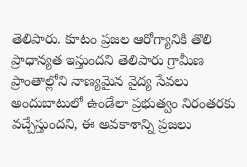తెలిపారు. కూటం ప్రజల ఆరోగ్యానికి తొలి ప్రాధాన్యత ఇస్తుందని తెలిపారు గ్రామీణ ప్రాంతాల్లోని నాణ్యమైన వైద్య సేవలు అందుబాటులో ఉండేలా ప్రభుత్వం నిరంతరకు వచ్చేస్తుందని, ఈ అవకాశాన్ని ప్రజలు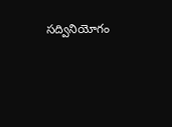సద్వినియోగం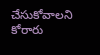చేసుకోవాలని కోరారు